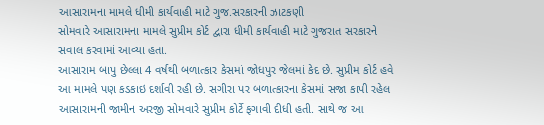આસારામના મામલે ધીમી કાર્યવાહી માટે ગુજ.સરકારની ઝાટકણી
સોમવારે આસારામના મામલે સુપ્રીમ કોર્ટ દ્વારા ધીમી કાર્યવાહી માટે ગુજરાત સરકારને સવાલ કરવામાં આવ્યા હતા.
આસારામ બાપુ છેલ્લા 4 વર્ષથી બળાત્કાર કેસમાં જોધપુર જેલમાં કેદ છે. સુપ્રીમ કોર્ટ હવે આ મામલે પણ કડકાઇ દર્શાવી રહી છે. સગીરા પર બળાત્કારના કેસમાં સજા કાપી રહેલ આસારામની જામીન અરજી સોમવારે સુપ્રીમ કોર્ટે ફગાવી દીધી હતી. સાથે જ આ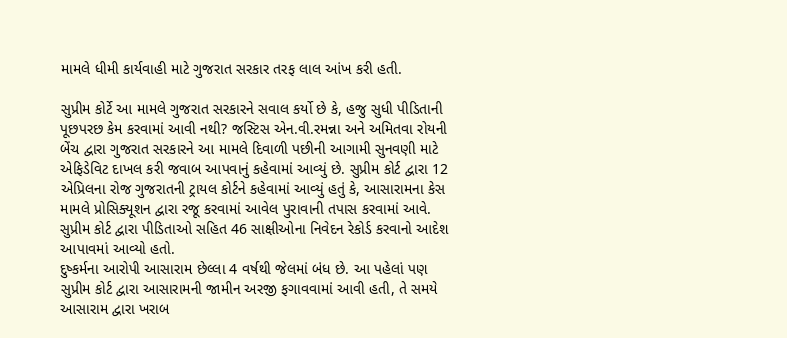મામલે ધીમી કાર્યવાહી માટે ગુજરાત સરકાર તરફ લાલ આંખ કરી હતી.

સુપ્રીમ કોર્ટે આ મામલે ગુજરાત સરકારને સવાલ કર્યો છે કે, હજુ સુધી પીડિતાની પૂછપરછ કેમ કરવામાં આવી નથી? જસ્ટિસ એન.વી.રમન્ના અને અમિતવા રોયની બેંચ દ્વારા ગુજરાત સરકારને આ મામલે દિવાળી પછીની આગામી સુનવણી માટે એફિડેવિટ દાખલ કરી જવાબ આપવાનું કહેવામાં આવ્યું છે. સુપ્રીમ કોર્ટ દ્વારા 12 એપ્રિલના રોજ ગુજરાતની ટ્રાયલ કોર્ટને કહેવામાં આવ્યું હતું કે, આસારામના કેસ મામલે પ્રોસિક્યૂશન દ્વારા રજૂ કરવામાં આવેલ પુરાવાની તપાસ કરવામાં આવે. સુપ્રીમ કોર્ટ દ્વારા પીડિતાઓ સહિત 46 સાક્ષીઓના નિવેદન રેકોર્ડ કરવાનો આદેશ આપાવમાં આવ્યો હતો.
દુષ્કર્મના આરોપી આસારામ છેલ્લા 4 વર્ષથી જેલમાં બંધ છે. આ પહેલાં પણ સુપ્રીમ કોર્ટ દ્વારા આસારામની જામીન અરજી ફગાવવામાં આવી હતી, તે સમયે આસારામ દ્વારા ખરાબ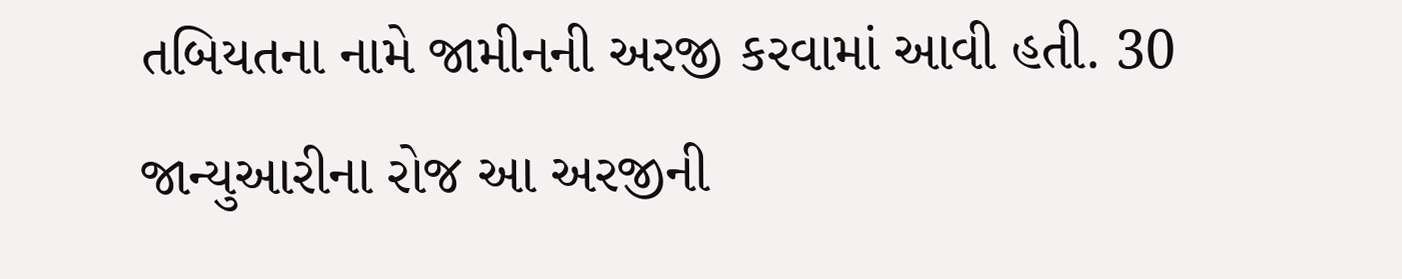તબિયતના નામે જામીનની અરજી કરવામાં આવી હતી. 30 જાન્યુઆરીના રોજ આ અરજીની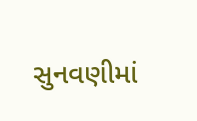સુનવણીમાં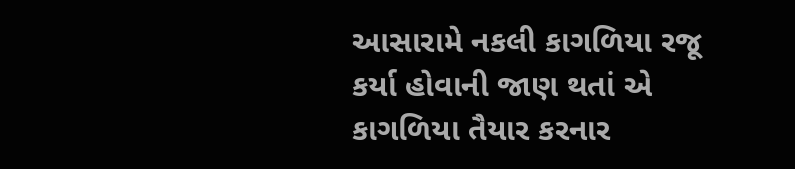આસારામે નકલી કાગળિયા રજૂ કર્યા હોવાની જાણ થતાં એ કાગળિયા તૈયાર કરનાર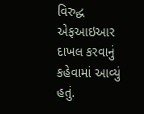વિરુદ્ધ એફઆઇઆર દાખલ કરવાનું કહેવામાં આવ્યું હતું.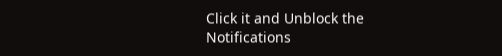Click it and Unblock the Notifications